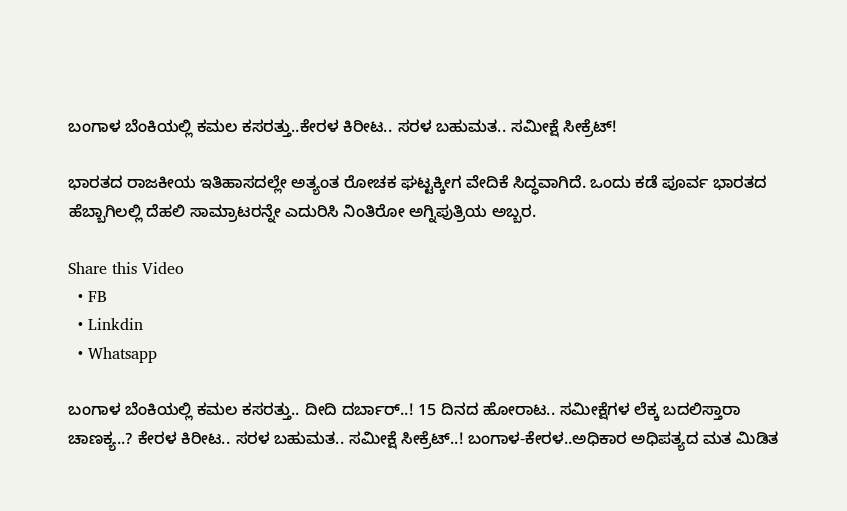ಬಂಗಾಳ ಬೆಂಕಿಯಲ್ಲಿ ಕಮಲ ಕಸರತ್ತು..ಕೇರಳ ಕಿರೀಟ.. ಸರಳ ಬಹುಮತ.. ಸಮೀಕ್ಷೆ ಸೀಕ್ರೆಟ್!

ಭಾರತದ ರಾಜಕೀಯ ಇತಿಹಾಸದಲ್ಲೇ ಅತ್ಯಂತ ರೋಚಕ ಘಟ್ಟಕ್ಕೀಗ ವೇದಿಕೆ ಸಿದ್ಧವಾಗಿದೆ. ಒಂದು ಕಡೆ ಪೂರ್ವ ಭಾರತದ ಹೆಬ್ಬಾಗಿಲಲ್ಲಿ ದೆಹಲಿ ಸಾಮ್ರಾಟರನ್ನೇ ಎದುರಿಸಿ ನಿಂತಿರೋ ಅಗ್ನಿಪುತ್ರಿಯ ಅಬ್ಬರ.

Share this Video
  • FB
  • Linkdin
  • Whatsapp

ಬಂಗಾಳ ಬೆಂಕಿಯಲ್ಲಿ ಕಮಲ ಕಸರತ್ತು.. ದೀದಿ ದರ್ಬಾರ್..! 15 ದಿನದ ಹೋರಾಟ.. ಸಮೀಕ್ಷೆಗಳ ಲೆಕ್ಕ ಬದಲಿಸ್ತಾರಾ ಚಾಣಕ್ಯ..? ಕೇರಳ ಕಿರೀಟ.. ಸರಳ ಬಹುಮತ.. ಸಮೀಕ್ಷೆ ಸೀಕ್ರೆಟ್..! ಬಂಗಾಳ-ಕೇರಳ..ಅಧಿಕಾರ ಅಧಿಪತ್ಯದ ಮತ ಮಿಡಿತ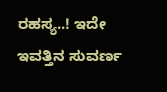ರಹಸ್ಯ..! ಇದೇ ಇವತ್ತಿನ ಸುವರ್ಣ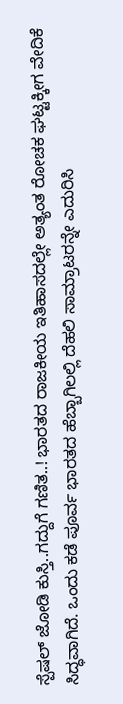ಸ್ಪೆಷಲ್ ಜೋಡಿ ಕುಸ್ತಿ..ಗದ್ದುಗೆ ಗಣಿತ..! ಭಾರತದ ರಾಜಕೀಯ ಇತಿಹಾಸದಲ್ಲೇ ಅತ್ಯಂತ ರೋಚಕ ಘಟ್ಟಕ್ಕೀಗ ವೇದಿಕೆ ಸಿದ್ಧವಾಗಿದೆ. ಒಂದು ಕಡೆ ಪೂರ್ವ ಭಾರತದ ಹೆಬ್ಬಾಗಿಲಲ್ಲಿ ದೆಹಲಿ ಸಾಮ್ರಾಟರನ್ನೇ ಎದುರಿಸಿ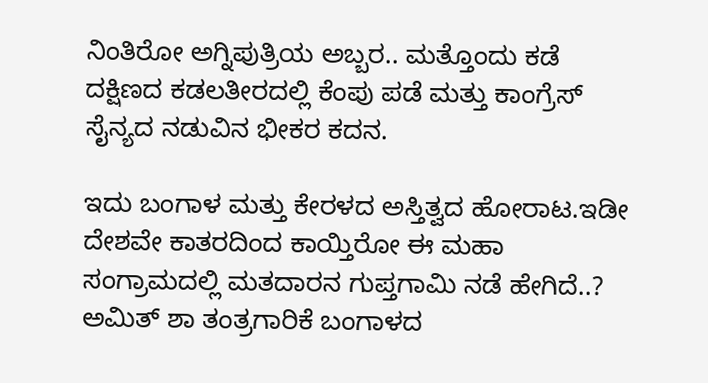ನಿಂತಿರೋ ಅಗ್ನಿಪುತ್ರಿಯ ಅಬ್ಬರ.. ಮತ್ತೊಂದು ಕಡೆ ದಕ್ಷಿಣದ ಕಡಲತೀರದಲ್ಲಿ ಕೆಂಪು ಪಡೆ ಮತ್ತು ಕಾಂಗ್ರೆಸ್ ಸೈನ್ಯದ ನಡುವಿನ ಭೀಕರ ಕದನ.

ಇದು ಬಂಗಾಳ ಮತ್ತು ಕೇರಳದ ಅಸ್ತಿತ್ವದ ಹೋರಾಟ.ಇಡೀ ದೇಶವೇ ಕಾತರದಿಂದ ಕಾಯ್ತಿರೋ ಈ ಮಹಾ ಸಂಗ್ರಾಮದಲ್ಲಿ ಮತದಾರನ ಗುಪ್ತಗಾಮಿ ನಡೆ ಹೇಗಿದೆ..? ಅಮಿತ್ ಶಾ ತಂತ್ರಗಾರಿಕೆ ಬಂಗಾಳದ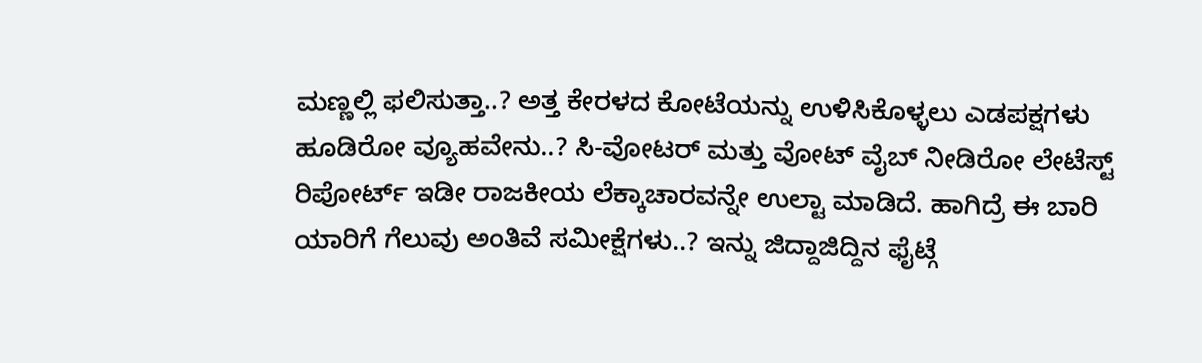ಮಣ್ಣಲ್ಲಿ ಫಲಿಸುತ್ತಾ..? ಅತ್ತ ಕೇರಳದ ಕೋಟೆಯನ್ನು ಉಳಿಸಿಕೊಳ್ಳಲು ಎಡಪಕ್ಷಗಳು ಹೂಡಿರೋ ವ್ಯೂಹವೇನು..? ಸಿ-ವೋಟರ್ ಮತ್ತು ವೋಟ್ ವೈಬ್ ನೀಡಿರೋ ಲೇಟೆಸ್ಟ್ ರಿಪೋರ್ಟ್ ಇಡೀ ರಾಜಕೀಯ ಲೆಕ್ಕಾಚಾರವನ್ನೇ ಉಲ್ಟಾ ಮಾಡಿದೆ. ಹಾಗಿದ್ರೆ ಈ ಬಾರಿ ಯಾರಿಗೆ ಗೆಲುವು ಅಂತಿವೆ ಸಮೀಕ್ಷೆಗಳು..? ಇನ್ನು ಜಿದ್ದಾಜಿದ್ದಿನ ಫೈಟ್ಗೆ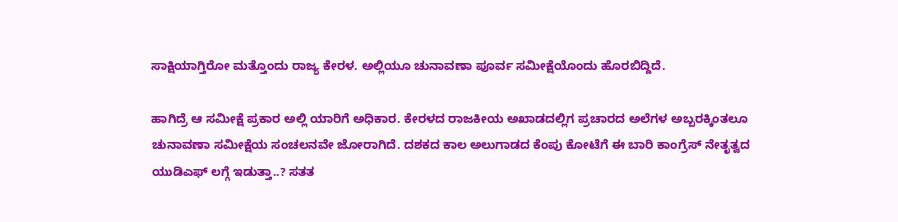ಸಾಕ್ಷಿಯಾಗ್ತಿರೋ ಮತ್ತೊಂದು ರಾಜ್ಯ ಕೇರಳ. ಅಲ್ಲಿಯೂ ಚುನಾವಣಾ ಪೂರ್ವ ಸಮೀಕ್ಷೆಯೊಂದು ಹೊರಬಿದ್ದಿದೆ.

ಹಾಗಿದ್ರೆ ಆ ಸಮೀಕ್ಷೆ ಪ್ರಕಾರ ಅಲ್ಲಿ ಯಾರಿಗೆ ಅಧಿಕಾರ. ಕೇರಳದ ರಾಜಕೀಯ ಅಖಾಡದಲ್ಲಿಗ ಪ್ರಚಾರದ ಅಲೆಗಳ ಅಬ್ಬರಕ್ಕಿಂತಲೂ ಚುನಾವಣಾ ಸಮೀಕ್ಷೆಯ ಸಂಚಲನವೇ ಜೋರಾಗಿದೆ. ದಶಕದ ಕಾಲ ಅಲುಗಾಡದ ಕೆಂಪು ಕೋಟೆಗೆ ಈ ಬಾರಿ ಕಾಂಗ್ರೆಸ್ ನೇತೃತ್ವದ ಯುಡಿಎಫ್ ಲಗ್ಗೆ ಇಡುತ್ತಾ..? ಸತತ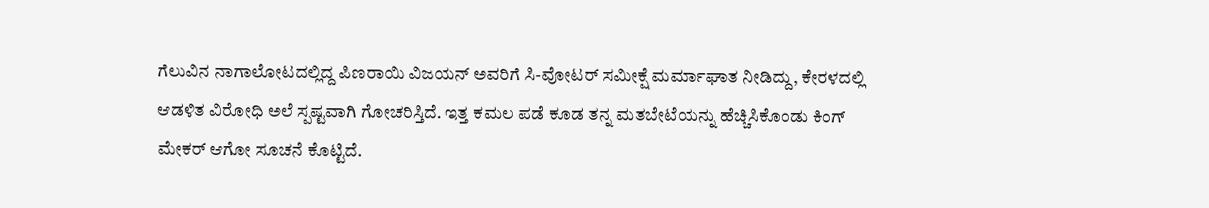ಗೆಲುವಿನ ನಾಗಾಲೋಟದಲ್ಲಿದ್ದ ಪಿಣರಾಯಿ ವಿಜಯನ್ ಅವರಿಗೆ ಸಿ-ವೋಟರ್ ಸಮೀಕ್ಷೆ ಮರ್ಮಾಘಾತ ನೀಡಿದ್ದು, ಕೇರಳದಲ್ಲಿ ಆಡಳಿತ ವಿರೋಧಿ ಅಲೆ ಸ್ಪಷ್ಟವಾಗಿ ಗೋಚರಿಸ್ತಿದೆ. ಇತ್ತ ಕಮಲ ಪಡೆ ಕೂಡ ತನ್ನ ಮತಬೇಟೆಯನ್ನು ಹೆಚ್ಚಿಸಿಕೊಂಡು ಕಿಂಗ್ ಮೇಕರ್ ಆಗೋ ಸೂಚನೆ ಕೊಟ್ಟಿದೆ.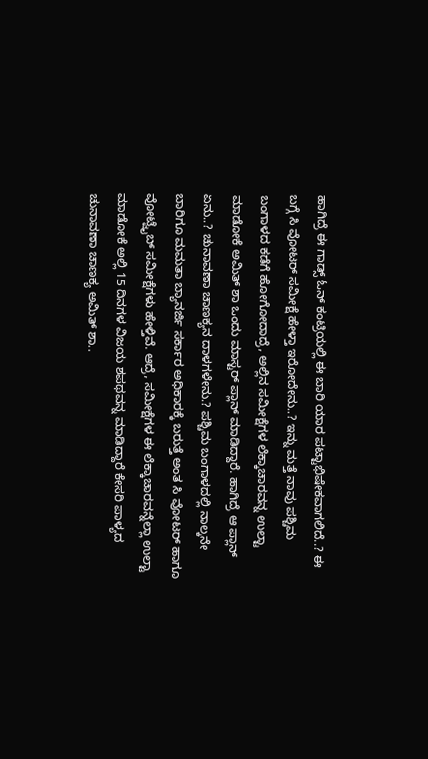ಹಾಗಿದ್ರೆ ಈ ಗಾಡ್ಸ್ ಓನ್ ಕಂಟ್ರಿಯಲ್ಲಿ ಈ ಬಾರಿ ಯಾರ ಪಟ್ಟಾಭಿಷೇಕವಾಗಲಿದೆ..? ಈ ಬಗ್ಗೆ ಸಿ ವೋಟರ್ ಸಮೀಕ್ಷೆ ಹೇಳ್ತಾ ಇರೋದೇನು..? ಇನ್ನು ಮತ್ತೆ ನಾವು ಪಶ್ಚಿಮ ಬಂಗಾಳದ ಕಡೆಗೆ ಹೋಗೋದಾದ್ರೆ, ಅಲ್ಲಿನ ಸಮೀಕ್ಷೆಗಳ ಲೆಕ್ಕಾಚಾರವನ್ನ ಉಲ್ಟಾ ಮಾಡೋಕೆ ಅಮಿತ್ ಶಾ ಒಂದು ಮಾಸ್ಟರ್ ಪ್ಲಾನ್ ಮಾಡಿದ್ದಾರೆ. ಹಾಗಿದ್ರೆ ಆ ಪ್ಲಾನ್ ಏನು..? ಚುನಾವಣಾ ಚಾಣಕ್ಯನ ದಾಳಗಳೇನು.? ಪಶ್ಚಿಮ ಬಂಗಾಳದಲ್ಲಿ ನಾಲ್ಕನೇ ಬಾರಿಗೂ ಮಮತಾ ಬ್ಯಾನರ್ಜಿ ಸರ್ಕಾರ ಅಧಿಕಾರಕ್ಕೆ ಬರುತ್ತೆ ಅಂತ ಸಿ ವೋಟರ್ ಹಾಗೂ ವೋಟ್ವೈಬ್ ಸಮೀಕ್ಷೆಗಳು ಹೇಳ್ತಿವೆ. ಆದ್ರೆ, ಸಮೀಕ್ಷೆಗಳ ಈ ಲೆಕ್ಕಾಚಾರವನ್ನೆಲ್ಲಾ ಉಲ್ಟಾ ಮಾಡೋಕೆ ಅಲ್ಲಿ 15 ದಿನಗಳ ವಿಜಯ ಶಪಥವನ್ನ ಮಾಡಿದ್ದಾರೆ ಕೇಸರಿ ಪಾಳ್ಯದ ಚುನಾವಣಾ ಚಾಣಕ್ಯ ಅಮಿತ್ ಶಾ..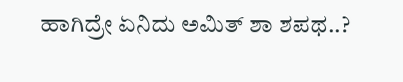ಹಾಗಿದ್ರೇ ಏನಿದು ಅಮಿತ್ ಶಾ ಶಪಥ..?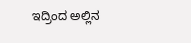ಇದ್ರಿಂದ ಅಲ್ಲಿನ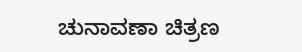ಚುನಾವಣಾ ಚಿತ್ರಣ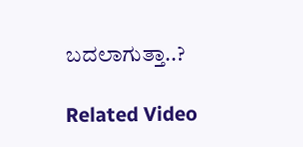ಬದಲಾಗುತ್ತಾ..?

Related Video